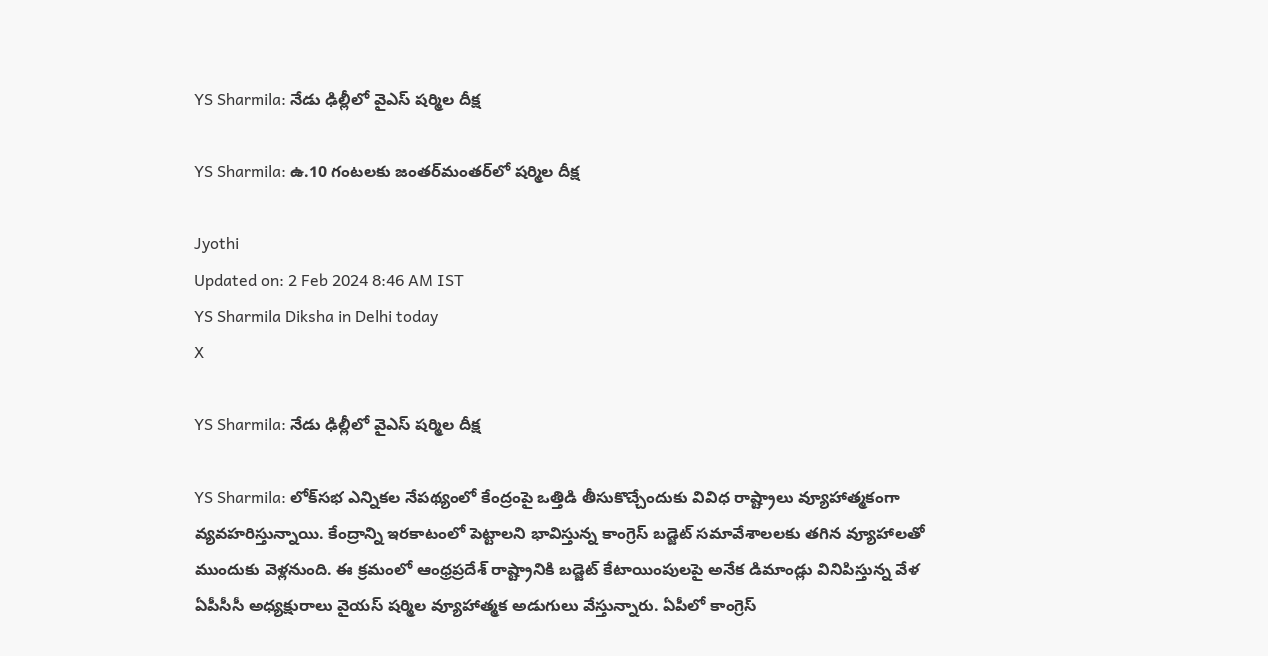YS Sharmila: నేడు ఢిల్లీలో వైఎస్‌ షర్మిల దీక్ష

YS Sharmila: ఉ.10 గంటలకు జంతర్‌మంతర్‌లో షర్మిల దీక్ష

Jyothi
Updated on: 2 Feb 2024 8:46 AM IST
YS Sharmila Diksha in Delhi today
X

YS Sharmila: నేడు ఢిల్లీలో వైఎస్‌ షర్మిల దీక్ష

YS Sharmila: లోక్‌సభ ఎన్నికల నేపథ్యంలో కేంద్రంపై ఒత్తిడి తీసుకొచ్చేందుకు వివిధ రాష్ట్రాలు వ్యూహాత్మకంగా వ్యవహరిస్తున్నాయి. కేంద్రాన్ని ఇరకాటంలో పెట్టాలని భావిస్తున్న కాంగ్రెస్ బడ్జెట్ సమావేశాలలకు తగిన వ్యూహాలతో ముందుకు వెళ్లనుంది. ఈ క్రమంలో ఆంధ్రప్రదేశ్ రాష్ట్రానికి బడ్జెట్ కేటాయింపులపై అనేక డిమాండ్లు వినిపిస్తున్న వేళ ఏపీసీసీ అధ్యక్షురాలు వైయస్ షర్మిల వ్యూహాత్మక అడుగులు వేస్తున్నారు. ఏపీలో కాంగ్రెస్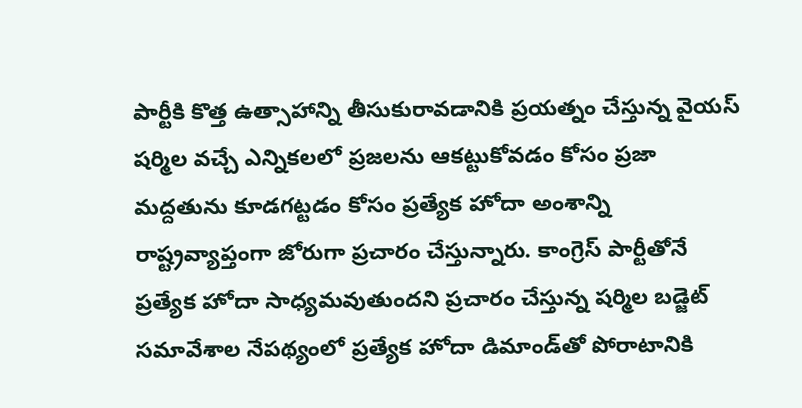పార్టీకి కొత్త ఉత్సాహాన్ని తీసుకురావడానికి ప్రయత్నం చేస్తున్న వైయస్ షర్మిల వచ్చే ఎన్నికలలో ప్రజలను ఆకట్టుకోవడం కోసం ప్రజా మద్దతును కూడగట్టడం కోసం ప్రత్యేక హోదా అంశాన్ని రాష్ట్రవ్యాప్తంగా జోరుగా ప్రచారం చేస్తున్నారు. కాంగ్రెస్ పార్టీతోనే ప్రత్యేక హోదా సాధ్యమవుతుందని ప్రచారం చేస్తున్న షర్మిల బడ్జెట్ సమావేశాల నేపథ్యంలో ప్రత్యేక హోదా డిమాండ్‌తో పోరాటానికి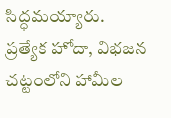సిద్ధమయ్యారు. ప్రత్యేక హోదా, విభజన చట్టంలోని హామీల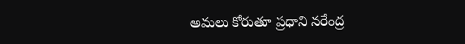అమలు కోరుతూ ప్రధాని నరేంద్ర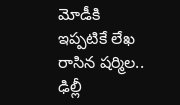మోడీకి ఇప్పటికే లేఖ రాసిన షర్మిల.. ఢిల్లీ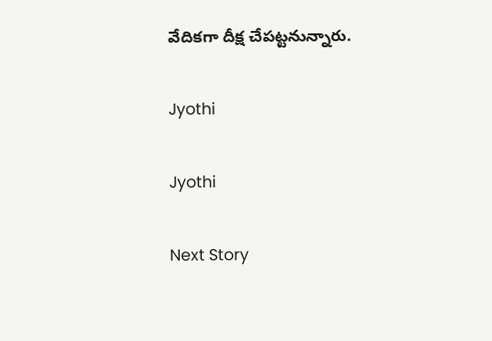వేదికగా దీక్ష చేపట్టనున్నారు.

Jyothi

Jyothi

Next Story